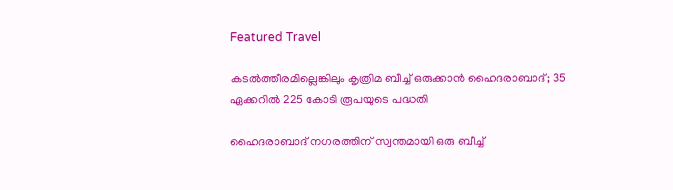Featured Travel

കടല്‍ത്തീരമില്ലെങ്കിലും കൃത്രിമ ബീച്ച് ഒരുക്കാൻ ഹൈദരാബാദ്; 35 ഏക്കറിൽ 225 കോടി രൂപയുടെ പദ്ധതി

ഹൈദരാബാദ് നഗരത്തിന് സ്വന്തമായി ഒരു ബീച്ച്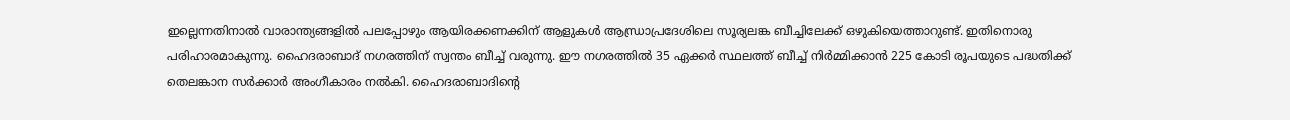ഇല്ലെന്നതിനാൽ വാരാന്ത്യങ്ങളിൽ പലപ്പോഴും ആയിരക്കണക്കിന് ആളുകൾ ആന്ധ്രാപ്രദേശിലെ സൂര്യലങ്ക ബീച്ചിലേക്ക് ഒഴുകിയെത്താറുണ്ട്. ഇതിനൊരു പരിഹാരമാകുന്നു. ഹൈദരാബാദ് നഗരത്തിന് സ്വന്തം ബീച്ച് വരുന്നു. ഈ നഗരത്തില്‍ 35 ഏക്കര്‍ സ്ഥലത്ത് ബീച്ച് നിര്‍മ്മിക്കാന്‍ 225 കോടി രൂപയുടെ പദ്ധതിക്ക് തെലങ്കാന സര്‍ക്കാര്‍ അംഗീകാരം നല്‍കി. ഹൈദരാബാദിന്റെ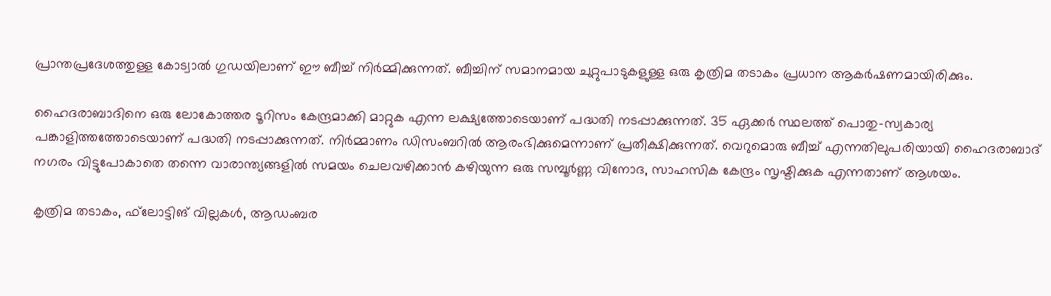പ്രാന്തപ്രദേശത്തുള്ള കോട്വാല്‍ ഗുഡയിലാണ് ഈ ബീച്ച് നിര്‍മ്മിക്കുന്നത്. ബീച്ചിന് സമാനമായ ചുറ്റുപാടുകളുള്ള ഒരു കൃത്രിമ തടാകം പ്രധാന ആകര്‍ഷണമായിരിക്കും.

ഹൈദരാബാദിനെ ഒരു ലോകോത്തര ടൂറിസം കേന്ദ്രമാക്കി മാറ്റുക എന്ന ലക്ഷ്യത്തോടെയാണ് പദ്ധതി നടപ്പാക്കുന്നത്. 35 ഏക്കര്‍ സ്ഥലത്ത് പൊതു-സ്വകാര്യ പങ്കാളിത്തത്തോടെയാണ് പദ്ധതി നടപ്പാക്കുന്നത്. നിര്‍മ്മാണം ഡിസംബറില്‍ ആരംഭിക്കുമെന്നാണ് പ്രതീക്ഷിക്കുന്നത്. വെറുമൊരു ബീച്ച് എന്നതിലുപരിയായി ഹൈദരാബാദ് നഗരം വിട്ടുപോകാതെ തന്നെ വാരാന്ത്യങ്ങളിൽ സമയം ചെലവഴിക്കാൻ കഴിയുന്ന ഒരു സമ്പൂർണ്ണ വിനോദ, സാഹസിക കേന്ദ്രം സൃഷ്ടിക്കുക എന്നതാണ് ആശയം.

കൃത്രിമ തടാകം, ഫ്‌ലോട്ടിങ് വില്ലകള്‍, ആഡംബര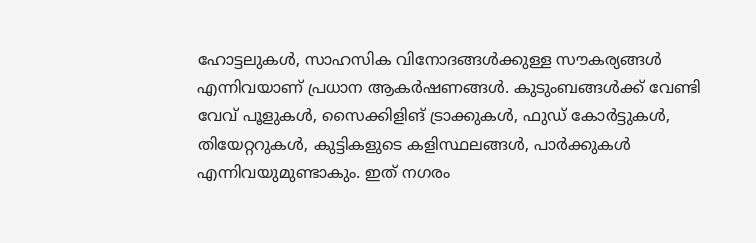ഹോട്ടലുകള്‍, സാഹസിക വിനോദങ്ങള്‍ക്കുള്ള സൗകര്യങ്ങള്‍ എന്നിവയാണ് പ്രധാന ആകര്‍ഷണങ്ങള്‍. കുടുംബങ്ങള്‍ക്ക് വേണ്ടി വേവ് പൂളുകള്‍, സൈക്കിളിങ് ട്രാക്കുകള്‍, ഫുഡ് കോര്‍ട്ടുകള്‍, തിയേറ്ററുകള്‍, കുട്ടികളുടെ കളിസ്ഥലങ്ങള്‍, പാര്‍ക്കുകള്‍ എന്നിവയുമുണ്ടാകും. ഇത് നഗരം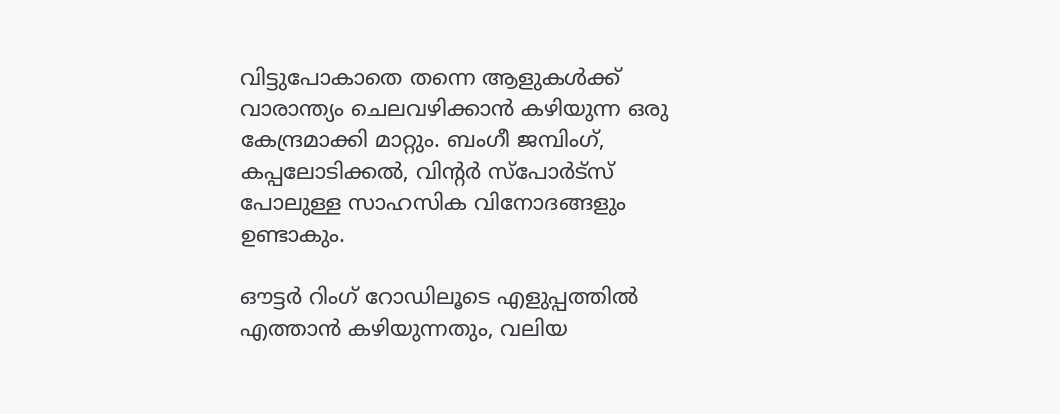വിട്ടുപോകാതെ തന്നെ ആളുകള്‍ക്ക് വാരാന്ത്യം ചെലവഴിക്കാന്‍ കഴിയുന്ന ഒരു കേന്ദ്രമാക്കി മാറ്റും. ബംഗീ ജമ്പിംഗ്, കപ്പലോടിക്കല്‍, വിന്റര്‍ സ്‌പോര്‍ട്‌സ് പോലുള്ള സാഹസിക വിനോദങ്ങളും ഉണ്ടാകും.

ഔട്ടര്‍ റിംഗ് റോഡിലൂടെ എളുപ്പത്തില്‍ എത്താന്‍ കഴിയുന്നതും, വലിയ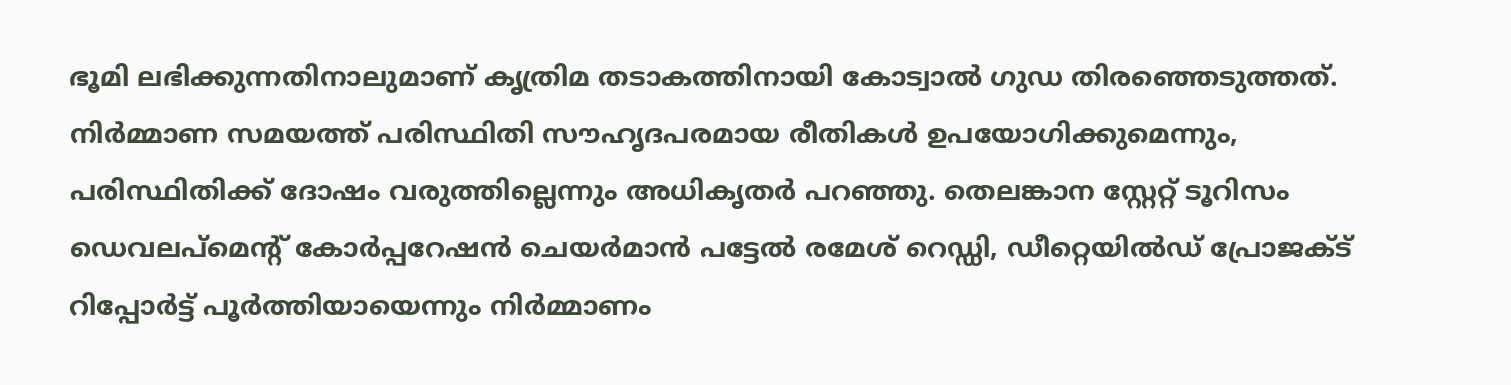ഭൂമി ലഭിക്കുന്നതിനാലുമാണ് കൃത്രിമ തടാകത്തിനായി കോട്വാല്‍ ഗുഡ തിരഞ്ഞെടുത്തത്. നിര്‍മ്മാണ സമയത്ത് പരിസ്ഥിതി സൗഹൃദപരമായ രീതികള്‍ ഉപയോഗിക്കുമെന്നും, പരിസ്ഥിതിക്ക് ദോഷം വരുത്തില്ലെന്നും അധികൃതര്‍ പറഞ്ഞു. തെലങ്കാന സ്റ്റേറ്റ് ടൂറിസം ഡെവലപ്മെന്റ് കോര്‍പ്പറേഷന്‍ ചെയര്‍മാന്‍ പട്ടേല്‍ രമേശ് റെഡ്ഡി, ഡീറ്റെയില്‍ഡ് പ്രോജക്ട് റിപ്പോര്‍ട്ട് പൂര്‍ത്തിയായെന്നും നിര്‍മ്മാണം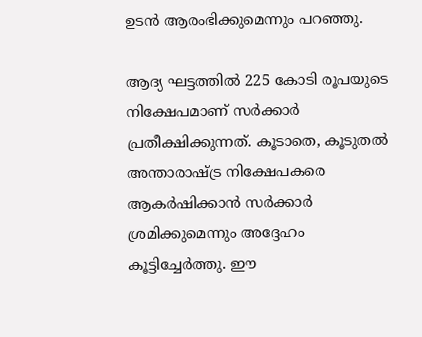ഉടന്‍ ആരംഭിക്കുമെന്നും പറഞ്ഞു.

ആദ്യ ഘട്ടത്തില്‍ 225 കോടി രൂപയുടെ നിക്ഷേപമാണ് സര്‍ക്കാര്‍ പ്രതീക്ഷിക്കുന്നത്. കൂടാതെ, കൂടുതല്‍ അന്താരാഷ്ട്ര നിക്ഷേപകരെ ആകര്‍ഷിക്കാന്‍ സര്‍ക്കാര്‍ ശ്രമിക്കുമെന്നും അദ്ദേഹം കൂട്ടിച്ചേര്‍ത്തു. ഈ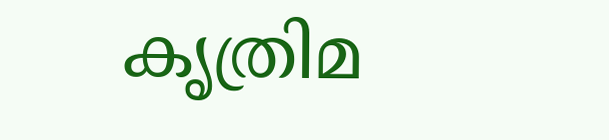കൃത്രിമ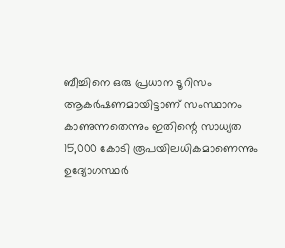ബീച്ചിനെ ഒരു പ്രധാന ടൂറിസം ആകര്‍ഷണമായിട്ടാണ് സംസ്ഥാനം കാണുന്നതെന്നും ഇതിന്റെ സാധ്യത 15,000 കോടി രൂപയിലധികമാണെന്നും ഉദ്യോഗസ്ഥര്‍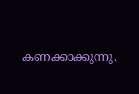കണക്കാക്കുന്നു.